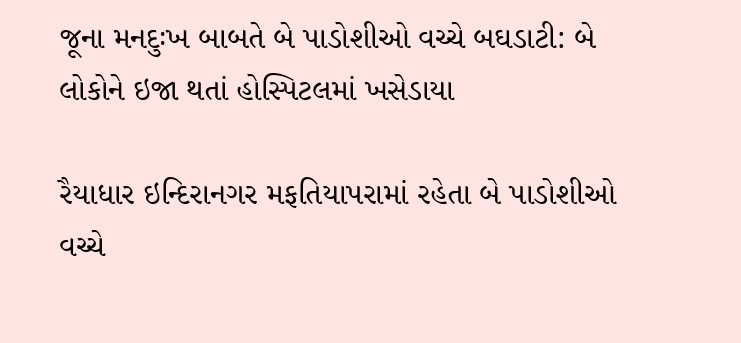જૂના મનદુઃખ બાબતે બે પાડોશીઓ વચ્ચે બઘડાટી: બે લોકોને ઇજા થતાં હોસ્પિટલમાં ખસેડાયા

રૈયાધાર ઇન્દિરાનગર મફતિયાપરામાં રહેતા બે પાડોશીઓ વચ્ચે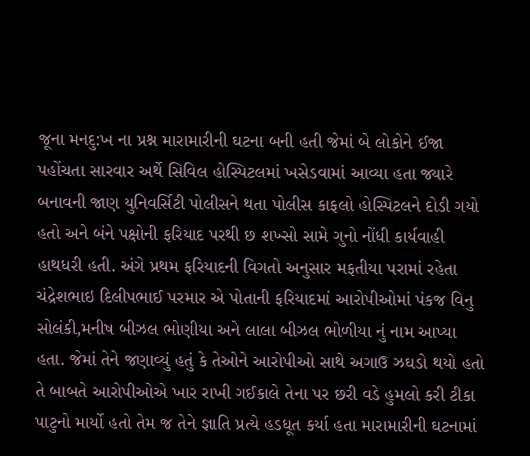જૂના મનદુ:ખ ના પ્રશ્ન મારામારીની ઘટના બની હતી જેમાં બે લોકોને ઈજા પહોંચતા સારવાર અર્થે સિવિલ હોસ્પિટલમાં ખસેડવામાં આવ્યા હતા જ્યારે બનાવની જાણ યુનિવર્સિટી પોલીસને થતા પોલીસ કાફલો હોસ્પિટલને દોડી ગયો હતો અને બંને પક્ષોની ફરિયાદ પરથી છ શખ્સો સામે ગુનો નોંધી કાર્યવાહી હાથધરી હતી. અંગે પ્રથમ ફરિયાદની વિગતો અનુસાર મફતીયા પરામાં રહેતા ચંદ્રેશભાઇ દિલીપભાઈ પરમાર એ પોતાની ફરિયાદમાં આરોપીઓમાં પંકજ વિનુ સોલંકી,મનીષ બીઝલ ભોણીયા અને લાલા બીઝલ ભોળીયા નું નામ આપ્યા હતા. જેમાં તેને જણાવ્યું હતું કે તેઓને આરોપીઓ સાથે અગાઉ ઝઘડો થયો હતો તે બાબતે આરોપીઓએ ખાર રાખી ગઈકાલે તેના પર છરી વડે હુમલો કરી ટીકા પાટુનો માર્યો હતો તેમ જ તેને જ્ઞાતિ પ્રત્યે હડધૂત કર્યા હતા મારામારીની ઘટનામાં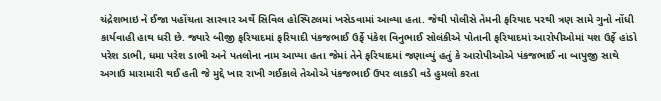ચંદ્રેશભાઇ ને ઈજા પહોંચતા સારવાર અર્થે સિવિલ હોસ્પિટલમાં ખસેડવામાં આવ્યા હતા. જેથી પોલીસે તેમની ફરિયાદ પરથી ત્રણ સામે ગુનો નોંધી કાર્યવાહી હાથ ધરી છે. જ્યારે બીજી ફરિયાદમાં ફરિયાદી પંકજભાઈ ઉર્ફે પંકેશ વિનુભાઈ સોલંકીએ પોતાની ફરિયાદમાં આરોપીઓમાં યશ ઉર્ફે હાંડો પરેશ ડાભી, ધમા પરેશ ડાભી અને પતલોના નામ આપ્યા હતા જેમાં તેને ફરિયાદમાં જણાવ્યું હતું કે આરોપીઓએ પંકજભાઈ ના બાપુજી સાથે અગાઉ મારામારી થઈ હતી જે મુદ્દે ખાર રાખી ગઈકાલે તેઓએ પંકજભાઈ ઉપર લાકડી વડે હુમલો કરતા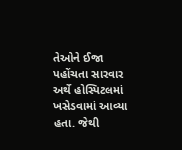તેઓને ઈજા પહોંચતા સારવાર અર્થે હોસ્પિટલમાં ખસેડવામાં આવ્યા હતા. જેથી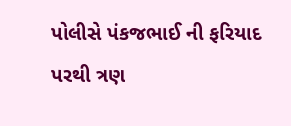પોલીસે પંકજભાઈ ની ફરિયાદ પરથી ત્રણ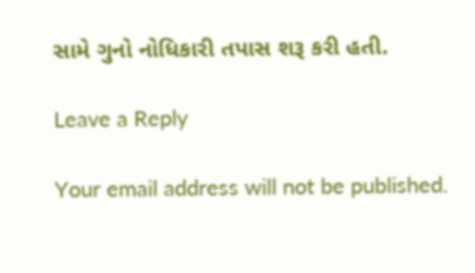સામે ગુનો નોધિકારી તપાસ શરૂ કરી હતી.

Leave a Reply

Your email address will not be published.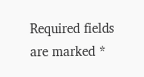Required fields are marked *